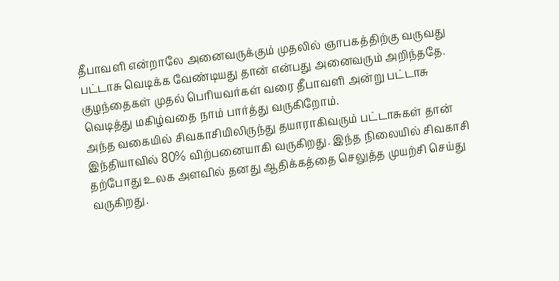தீபாவளி என்றாலே அனைவருக்கும் முதலில் ஞாபகத்திற்கு வருவது பட்டாசு வெடிக்க வேண்டியது தான் என்பது அனைவரும் அறிந்ததே.
குழந்தைகள் முதல் பெரியவர்கள் வரை தீபாவளி அன்று பட்டாசு வெடித்து மகிழ்வதை நாம் பார்த்து வருகிறோம்.
அந்த வகையில் சிவகாசியிலிருந்து தயாராகிவரும் பட்டாசுகள் தான் இந்தியாவில் 80% விற்பனையாகி வருகிறது. இந்த நிலையில் சிவகாசி தற்போது உலக அளவில் தனது ஆதிக்கத்தை செலுத்த முயற்சி செய்து வருகிறது.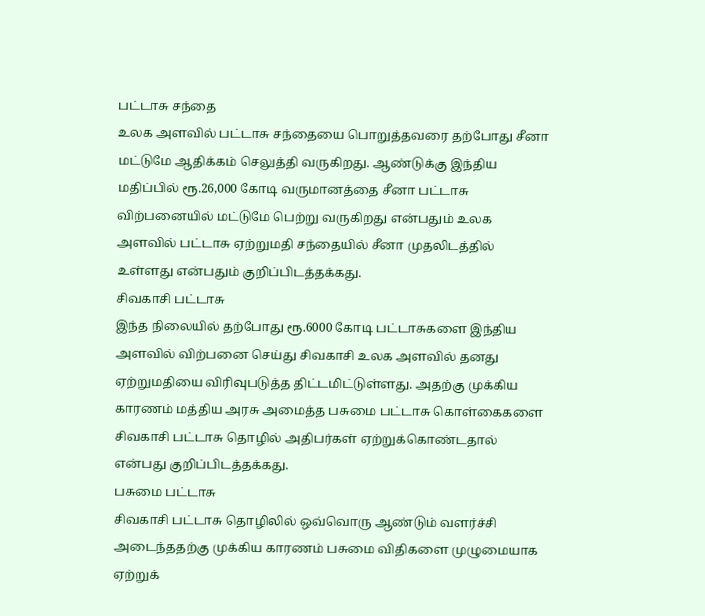பட்டாசு சந்தை
உலக அளவில் பட்டாசு சந்தையை பொறுத்தவரை தற்போது சீனா மட்டுமே ஆதிக்கம் செலுத்தி வருகிறது. ஆண்டுக்கு இந்திய மதிப்பில் ரூ.26,000 கோடி வருமானத்தை சீனா பட்டாசு விற்பனையில் மட்டுமே பெற்று வருகிறது என்பதும் உலக அளவில் பட்டாசு ஏற்றுமதி சந்தையில் சீனா முதலிடத்தில் உள்ளது என்பதும் குறிப்பிடத்தக்கது.
சிவகாசி பட்டாசு
இந்த நிலையில் தற்போது ரூ.6000 கோடி பட்டாசுகளை இந்திய அளவில் விற்பனை செய்து சிவகாசி உலக அளவில் தனது ஏற்றுமதியை விரிவுபடுத்த திட்டமிட்டுள்ளது. அதற்கு முக்கிய காரணம் மத்திய அரசு அமைத்த பசுமை பட்டாசு கொள்கைகளை சிவகாசி பட்டாசு தொழில் அதிபர்கள் ஏற்றுக்கொண்டதால் என்பது குறிப்பிடத்தக்கது.
பசுமை பட்டாசு
சிவகாசி பட்டாசு தொழிலில் ஒவ்வொரு ஆண்டும் வளர்ச்சி அடைந்ததற்கு முக்கிய காரணம் பசுமை விதிகளை முழுமையாக ஏற்றுக்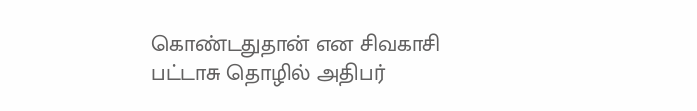கொண்டதுதான் என சிவகாசி பட்டாசு தொழில் அதிபர்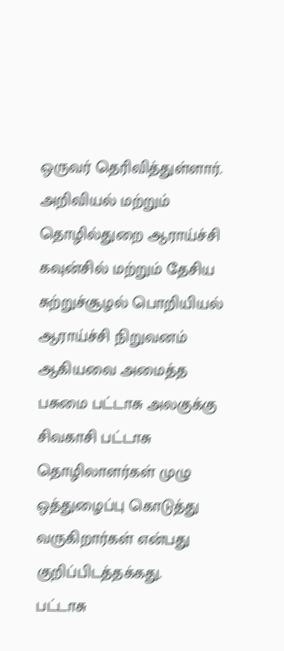ஒருவர் தெரிவித்துள்ளார். அறிவியல் மற்றும் தொழில்துறை ஆராய்ச்சி கவுன்சில் மற்றும் தேசிய சுற்றுச்சூழல் பொறியியல் ஆராய்ச்சி நிறுவனம் ஆகியவை அமைத்த பசுமை பட்டாசு அலகுக்கு சிவகாசி பட்டாசு தொழிலாளர்கள் முழு ஒத்துழைப்பு கொடுத்து வருகிறார்கள் என்பது குறிப்பிடத்தக்கது.
பட்டாசு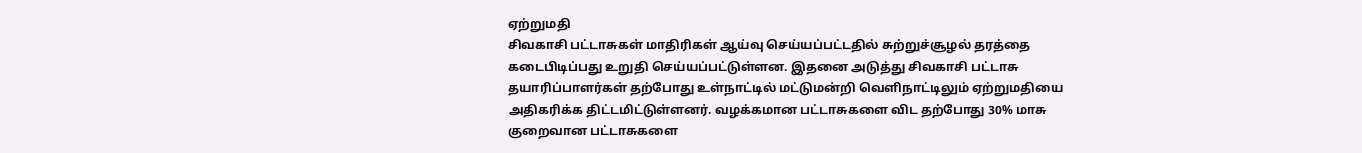ஏற்றுமதி
சிவகாசி பட்டாசுகள் மாதிரிகள் ஆய்வு செய்யப்பட்டதில் சுற்றுச்சூழல் தரத்தை கடைபிடிப்பது உறுதி செய்யப்பட்டுள்ளன. இதனை அடுத்து சிவகாசி பட்டாசு தயாரிப்பாளர்கள் தற்போது உள்நாட்டில் மட்டுமன்றி வெளிநாட்டிலும் ஏற்றுமதியை அதிகரிக்க திட்டமிட்டுள்ளனர். வழக்கமான பட்டாசுகளை விட தற்போது 30% மாசு குறைவான பட்டாசுகளை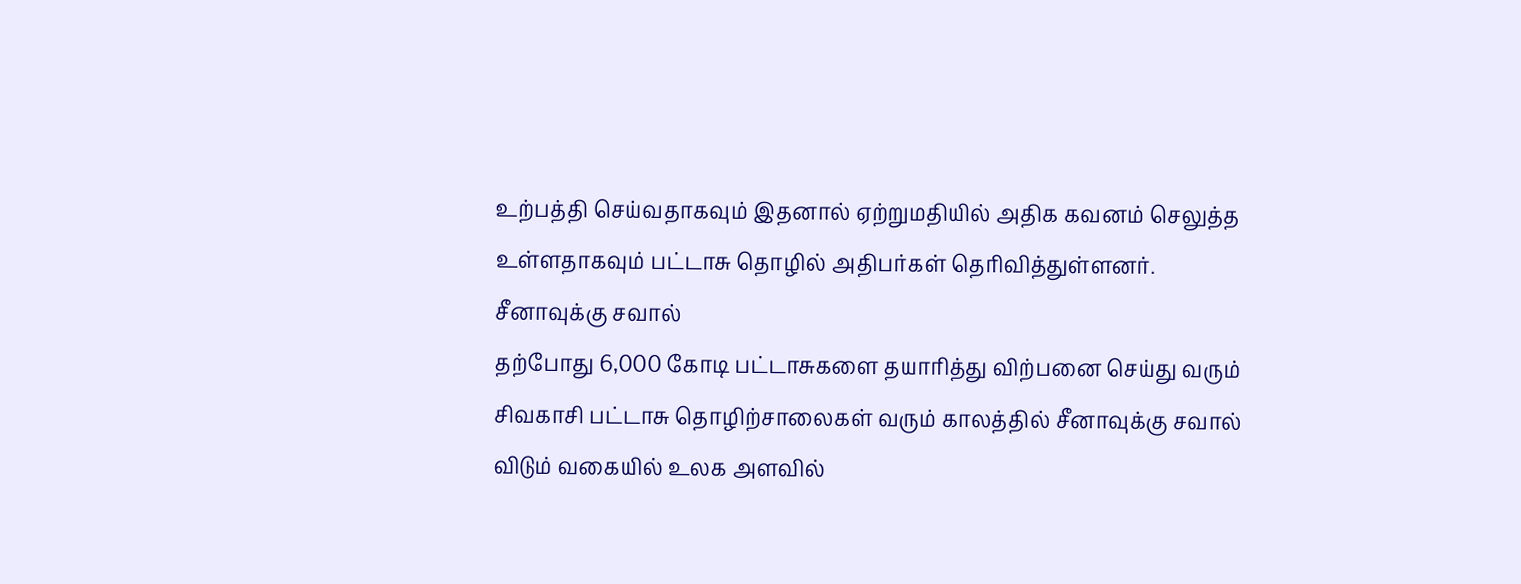உற்பத்தி செய்வதாகவும் இதனால் ஏற்றுமதியில் அதிக கவனம் செலுத்த உள்ளதாகவும் பட்டாசு தொழில் அதிபர்கள் தெரிவித்துள்ளனர்.
சீனாவுக்கு சவால்
தற்போது 6,000 கோடி பட்டாசுகளை தயாரித்து விற்பனை செய்து வரும் சிவகாசி பட்டாசு தொழிற்சாலைகள் வரும் காலத்தில் சீனாவுக்கு சவால் விடும் வகையில் உலக அளவில்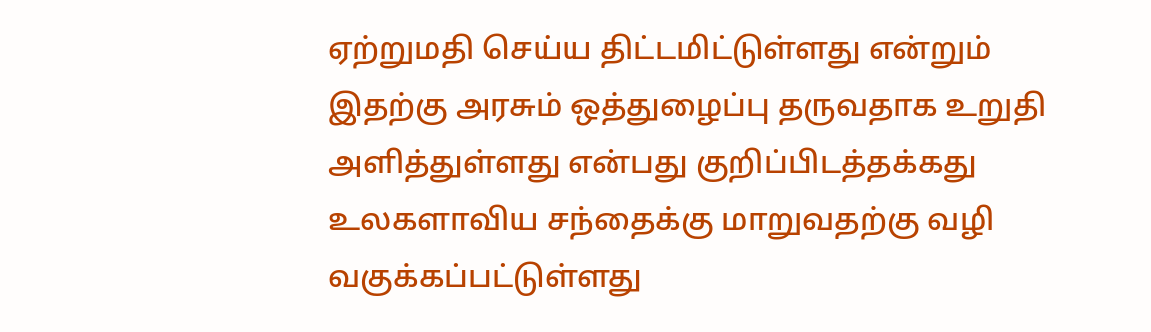ஏற்றுமதி செய்ய திட்டமிட்டுள்ளது என்றும் இதற்கு அரசும் ஒத்துழைப்பு தருவதாக உறுதி அளித்துள்ளது என்பது குறிப்பிடத்தக்கது உலகளாவிய சந்தைக்கு மாறுவதற்கு வழி வகுக்கப்பட்டுள்ளது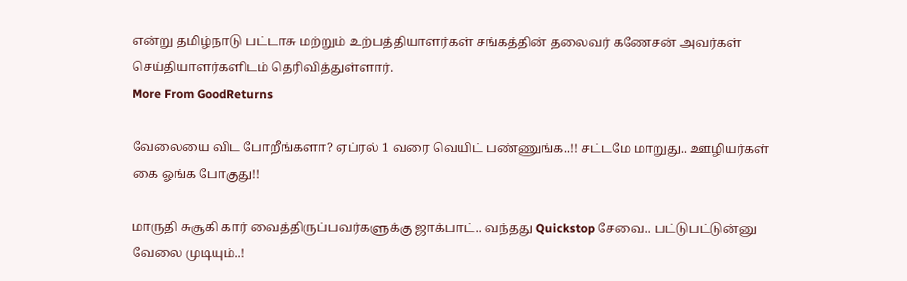என்று தமிழ்நாடு பட்டாசு மற்றும் உற்பத்தியாளர்கள் சங்கத்தின் தலைவர் கணேசன் அவர்கள் செய்தியாளர்களிடம் தெரிவித்துள்ளார்.
More From GoodReturns

வேலையை விட போறீங்களா? ஏப்ரல் 1 வரை வெயிட் பண்ணுங்க..!! சட்டமே மாறுது.. ஊழியர்கள் கை ஓங்க போகுது!!

மாருதி சுசூகி கார் வைத்திருப்பவர்களுக்கு ஜாக்பாட்.. வந்தது Quickstop சேவை.. பட்டுபட்டுன்னு வேலை முடியும்..!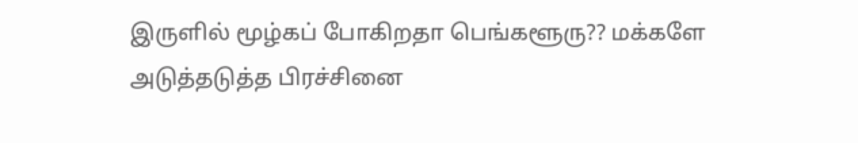இருளில் மூழ்கப் போகிறதா பெங்களூரு?? மக்களே அடுத்தடுத்த பிரச்சினை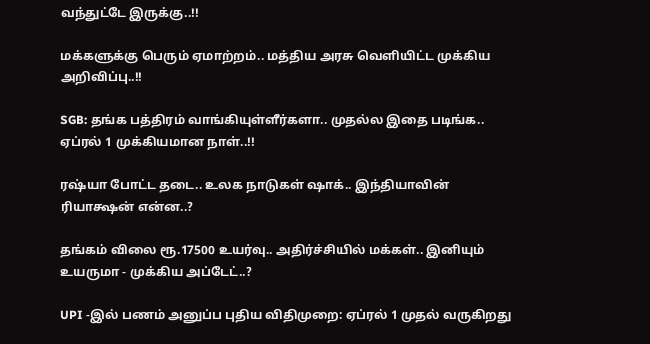வந்துட்டே இருக்கு..!!

மக்களுக்கு பெரும் ஏமாற்றம்.. மத்திய அரசு வெளியிட்ட முக்கிய அறிவிப்பு..!!

SGB: தங்க பத்திரம் வாங்கியுள்ளீர்களா.. முதல்ல இதை படிங்க.. ஏப்ரல் 1 முக்கியமான நாள்..!!

ரஷ்யா போட்ட தடை.. உலக நாடுகள் ஷாக்.. இந்தியாவின் ரியாக்ஷன் என்ன..?

தங்கம் விலை ரூ.17500 உயர்வு.. அதிர்ச்சியில் மக்கள்.. இனியும் உயருமா - முக்கிய அப்டேட்..?

UPI -இல் பணம் அனுப்ப புதிய விதிமுறை: ஏப்ரல் 1 முதல் வருகிறது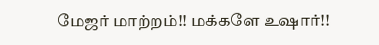மேஜர் மாற்றம்!! மக்களே உஷார்!!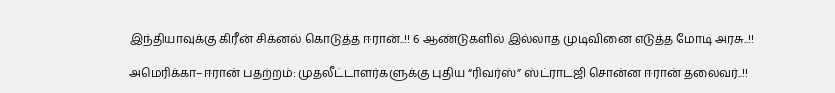இந்தியாவுக்கு கிரீன் சிக்னல் கொடுத்த ஈரான்..!! 6 ஆண்டுகளில் இல்லாத முடிவினை எடுத்த மோடி அரசு..!!

அமெரிக்கா–ஈரான் பதற்றம்: முதலீட்டாளர்களுக்கு புதிய “ரிவர்ஸ்” ஸ்ட்ராடஜி சொன்ன ஈரான் தலைவர்..!!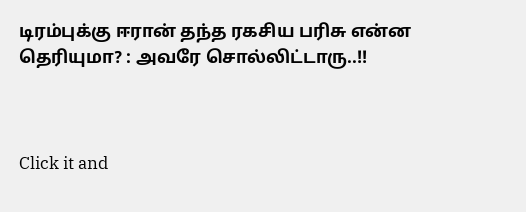டிரம்புக்கு ஈரான் தந்த ரகசிய பரிசு என்ன தெரியுமா? : அவரே சொல்லிட்டாரு..!!



Click it and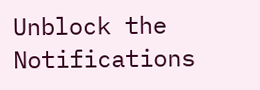Unblock the Notifications